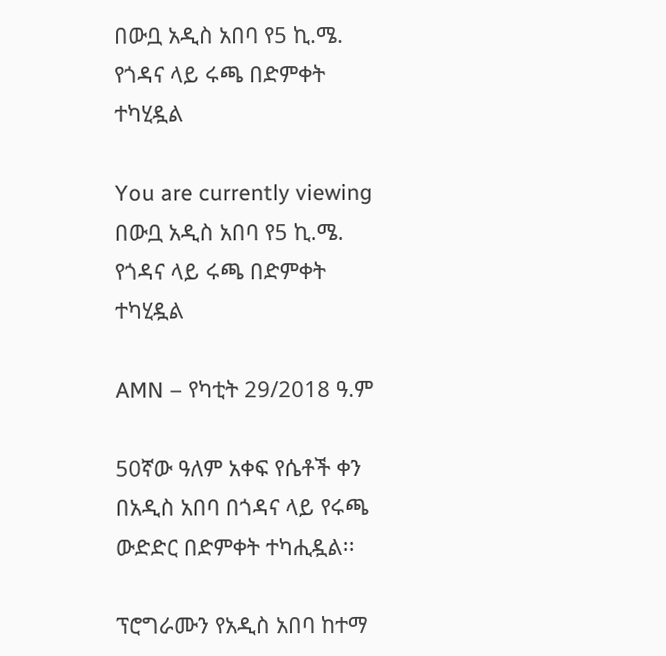በውቧ አዲስ አበባ የ5 ኪ.ሜ. የጎዳና ላይ ሩጫ በድምቀት ተካሂዷል

You are currently viewing በውቧ አዲስ አበባ የ5 ኪ.ሜ. የጎዳና ላይ ሩጫ በድምቀት ተካሂዷል

AMN – የካቲት 29/2018 ዓ.ም

50ኛው ዓለም አቀፍ የሴቶች ቀን በአዲስ አበባ በጎዳና ላይ የሩጫ ውድድር በድምቀት ተካሒዷል፡፡

ፕሮግራሙን የአዲስ አበባ ከተማ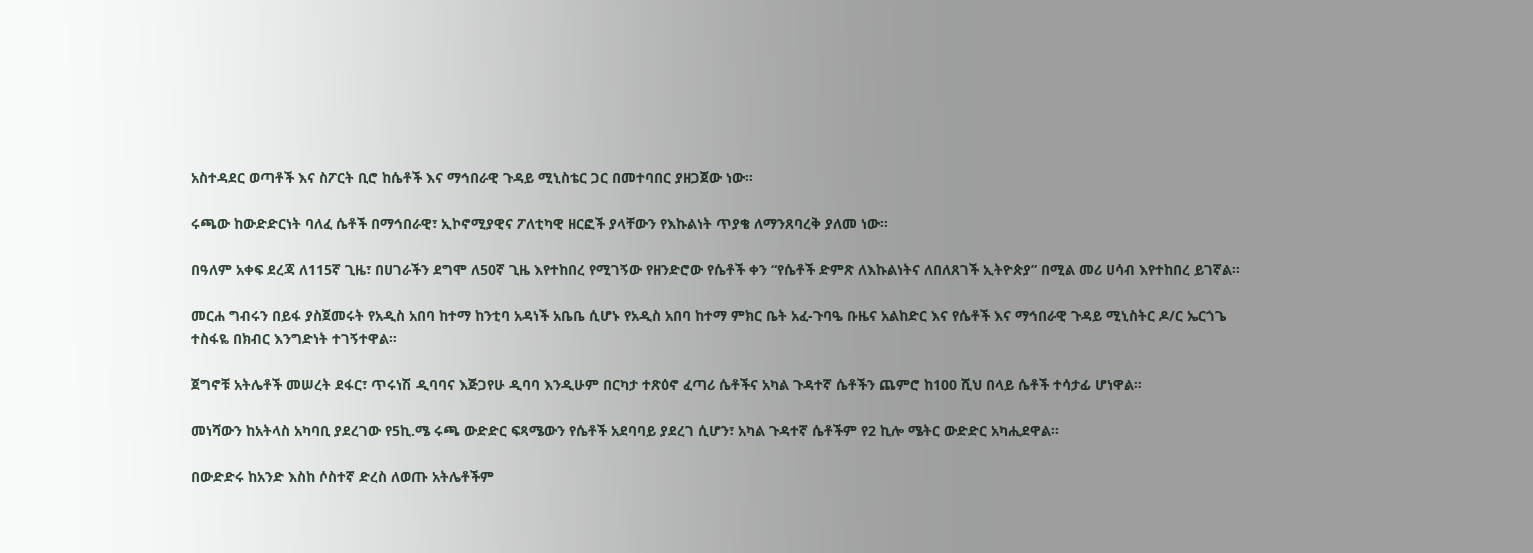አስተዳደር ወጣቶች እና ስፖርት ቢሮ ከሴቶች እና ማኅበራዊ ጉዳይ ሚኒስቴር ጋር በመተባበር ያዘጋጀው ነው።

ሩጫው ከውድድርነት ባለፈ ሴቶች በማኅበራዊ፣ ኢኮኖሚያዊና ፖለቲካዊ ዘርፎች ያላቸውን የእኩልነት ጥያቄ ለማንጸባረቅ ያለመ ነው።

በዓለም አቀፍ ደረጃ ለ115ኛ ጊዜ፣ በሀገራችን ደግሞ ለ50ኛ ጊዜ እየተከበረ የሚገኝው የዘንድሮው የሴቶች ቀን “የሴቶች ድምጽ ለእኩልነትና ለበለጸገች ኢትዮጵያ” በሚል መሪ ሀሳብ እየተከበረ ይገኛል።

መርሐ ግብሩን በይፋ ያስጀመሩት የአዲስ አበባ ከተማ ከንቲባ አዳነች አቤቤ ሲሆኑ የአዲስ አበባ ከተማ ምክር ቤት አፈ-ጉባዔ ቡዜና አልከድር እና የሴቶች እና ማኅበራዊ ጉዳይ ሚኒስትር ዶ/ር ኤርጎጌ ተስፋዬ በክብር እንግድነት ተገኝተዋል።

ጀግኖቹ አትሌቶች መሠረት ደፋር፣ ጥሩነሽ ዲባባና እጅጋየሁ ዲባባ እንዲሁም በርካታ ተጽዕኖ ፈጣሪ ሴቶችና አካል ጉዳተኛ ሴቶችን ጨምሮ ከ100 ሺህ በላይ ሴቶች ተሳታፊ ሆነዋል።

መነሻውን ከአትላስ አካባቢ ያደረገው የ5ኪ.ሜ ሩጫ ውድድር ፍጻሜውን የሴቶች አደባባይ ያደረገ ሲሆን፣ አካል ጉዳተኛ ሴቶችም የ2 ኪሎ ሜትር ውድድር አካሒደዋል፡፡

በውድድሩ ከአንድ እስከ ሶስተኛ ድረስ ለወጡ አትሌቶችም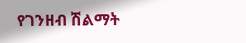የገንዘብ ሽልማት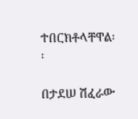ተበርክቶላቸዋል፡፡

በታደሠ ሽፈራው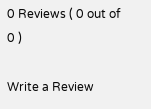0 Reviews ( 0 out of 0 )

Write a Review